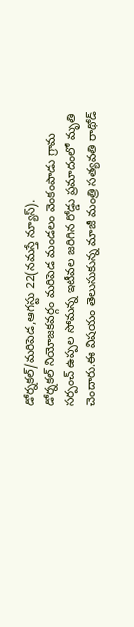డోర్నకల్/మరిపెడ,ఆగస్టు 22(నమస్తే న్యూస్).
డోర్నకల్ నియోజకవర్గం మరిపెడ మండలం వెంకంపాడు గ్రామ సర్పంచ్ ఉప్పల సోమన్న ఇటీవల జరిగిన రోడ్డు ప్రమాదంలో మృతి చెందారు.ఈ విషయం తెలుసుకున్న మాజీ మంత్రి సత్యవతి రాథోడ్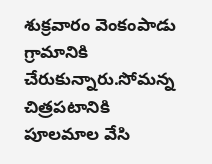శుక్రవారం వెంకంపాడు గ్రామానికి చేరుకున్నారు.సోమన్న చిత్రపటానికి పూలమాల వేసి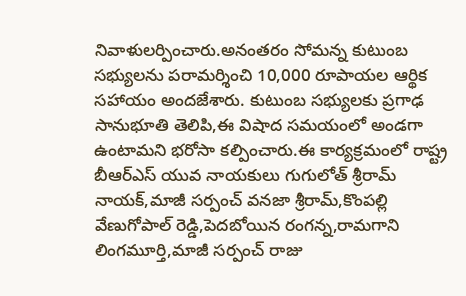నివాళులర్పించారు.అనంతరం సోమన్న కుటుంబ సభ్యులను పరామర్శించి 10,000 రూపాయల ఆర్థిక సహాయం అందజేశారు. కుటుంబ సభ్యులకు ప్రగాఢ సానుభూతి తెలిపి,ఈ విషాద సమయంలో అండగా ఉంటామని భరోసా కల్పించారు.ఈ కార్యక్రమంలో రాష్ట్ర బీఆర్ఎస్ యువ నాయకులు గుగులోత్ శ్రీరామ్ నాయక్,మాజీ సర్పంచ్ వనజా శ్రీరామ్,కొంపల్లి వేణుగోపాల్ రెడ్డి,పెదబోయిన రంగన్న,రామగాని లింగమూర్తి,మాజీ సర్పంచ్ రాజు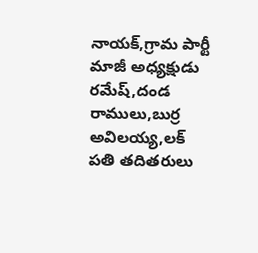నాయక్,గ్రామ పార్టీ మాజీ అధ్యక్షుడు రమేష్,దండ రాములు,బుర్ర అవిలయ్య,లక్ పతి తదితరులు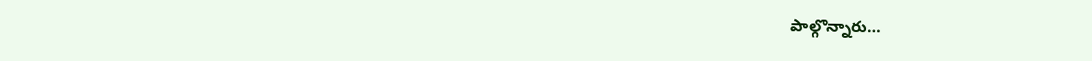పాల్గొన్నారు…